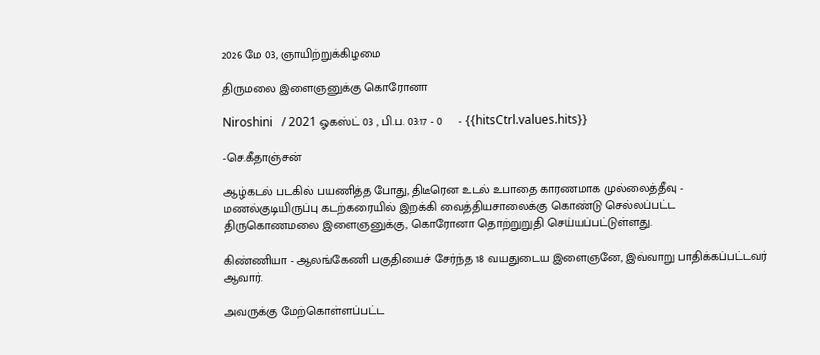2026 மே 03, ஞாயிற்றுக்கிழமை

திருமலை இளைஞனுக்கு கொரோனா

Niroshini   / 2021 ஓகஸ்ட் 03 , பி.ப. 03:17 - 0     - {{hitsCtrl.values.hits}}

-செ.கீதாஞ்சன்

ஆழ்கடல் படகில் பயணித்த போது, திடீரென உடல் உபாதை காரணமாக முல்லைத்தீவு - மணல்குடியிருப்பு கடற்கரையில் இறக்கி வைத்தியசாலைக்கு கொண்டு செல்லப்பட்ட திருகொணமலை இளைஞனுக்கு, கொரோனா தொற்றுறுதி செய்யப்பட்டுள்ளது.

கிண்ணியா - ஆலங்கேணி பகுதியைச் சேர்ந்த 18 வயதுடைய இளைஞனே, இவ்வாறு பாதிக்கப்பட்டவர் ஆவார்.

அவருக்கு மேற்கொள்ளப்பட்ட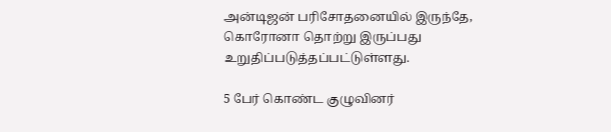அன்டிஜன் பரிசோதனையில் இருந்தே, கொரோனா தொற்று இருப்பது உறுதிப்படுத்தப்பட்டுள்ளது.

5 பேர் கொண்ட குழுவினர்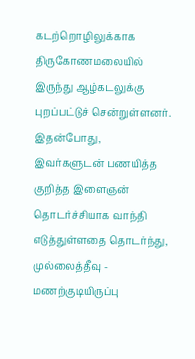கடற்றொழிலுக்காக திருகோணமலையில் இருந்து ஆழ்கடலுக்கு புறப்பட்டுச் சென்றுள்ளனர். இதன்போது, இவர்களுடன் பணயித்த குறித்த இளைஞன் தொடர்ச்சியாக வாந்தி எடுத்துள்ளதை தொடர்ந்து, முல்லைத்தீவு - மணற்குடியிருப்பு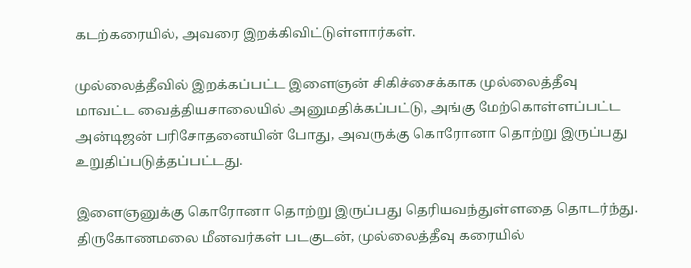கடற்கரையில், அவரை இறக்கிவிட்டுள்ளார்கள்.

முல்லைத்தீவில் இறக்கப்பட்ட இளைஞன் சிகிச்சைக்காக முல்லைத்தீவு மாவட்ட வைத்தியசாலையில் அனுமதிக்கப்பட்டு, அங்கு மேற்கொள்ளப்பட்ட அன்டிஜன் பரிசோதனையின் போது, அவருக்கு கொரோனா தொற்று இருப்பது உறுதிப்படுத்தப்பட்டது.

இளைஞனுக்கு கொரோனா தொற்று இருப்பது தெரியவந்துள்ளதை தொடர்ந்து. திருகோணமலை மீனவர்கள் படகுடன், முல்லைத்தீவு கரையில்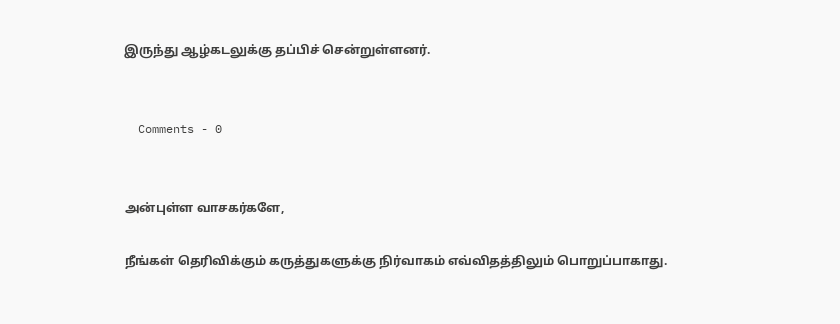இருந்து ஆழ்கடலுக்கு தப்பிச் சென்றுள்ளனர்.


  Comments - 0


அன்புள்ள வாசகர்களே,

நீங்கள் தெரிவிக்கும் கருத்துகளுக்கு நிர்வாகம் எவ்விதத்திலும் பொறுப்பாகாது.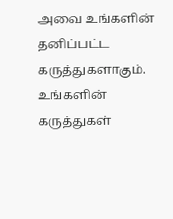அவை உங்களின் தனிப்பட்ட கருத்துகளாகும். உங்களின் கருத்துகள்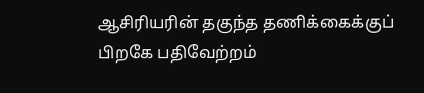ஆசிரியரின் தகுந்த தணிக்கைக்குப் பிறகே பதிவேற்றம்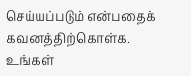செய்யப்படும் என்பதைக் கவனத்திற்கொள்க. உங்கள்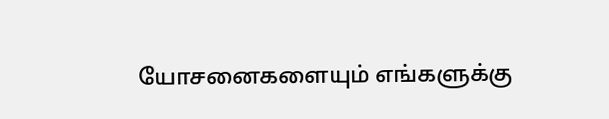யோசனைகளையும் எங்களுக்கு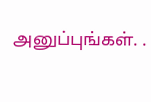அனுப்புங்கள். .